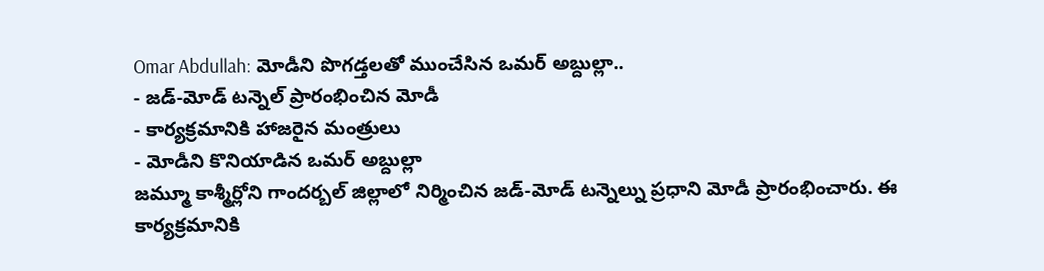Omar Abdullah: మోడీని పొగడ్తలతో ముంచేసిన ఒమర్ అబ్దుల్లా..
- జడ్-మోడ్ టన్నెల్ ప్రారంభించిన మోడీ
- కార్యక్రమానికి హాజరైన మంత్రులు
- మోడీని కొనియాడిన ఒమర్ అబ్దుల్లా
జమ్మూ కాశ్మీర్లోని గాందర్బల్ జిల్లాలో నిర్మించిన జడ్-మోడ్ టన్నెల్ను ప్రధాని మోడీ ప్రారంభించారు. ఈ కార్యక్రమానికి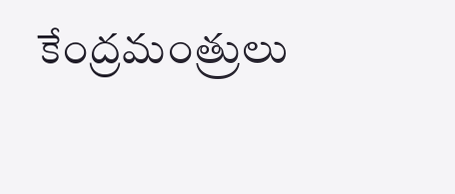కేంద్రమంత్రులు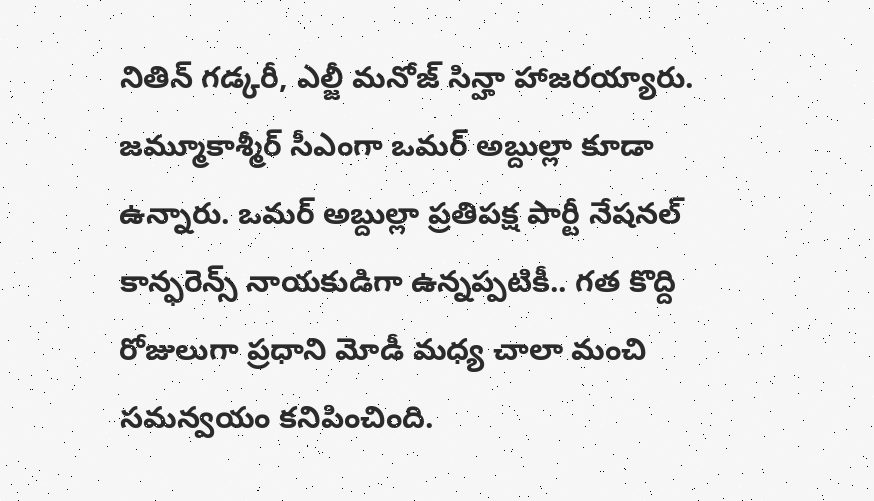నితిన్ గడ్కరీ, ఎల్జీ మనోజ్ సిన్హా హాజరయ్యారు. జమ్మూకాశ్మీర్ సీఎంగా ఒమర్ అబ్దుల్లా కూడా ఉన్నారు. ఒమర్ అబ్దుల్లా ప్రతిపక్ష పార్టీ నేషనల్ కాన్ఫరెన్స్ నాయకుడిగా ఉన్నప్పటికీ.. గత కొద్ది రోజులుగా ప్రధాని మోడీ మధ్య చాలా మంచి సమన్వయం కనిపించింది.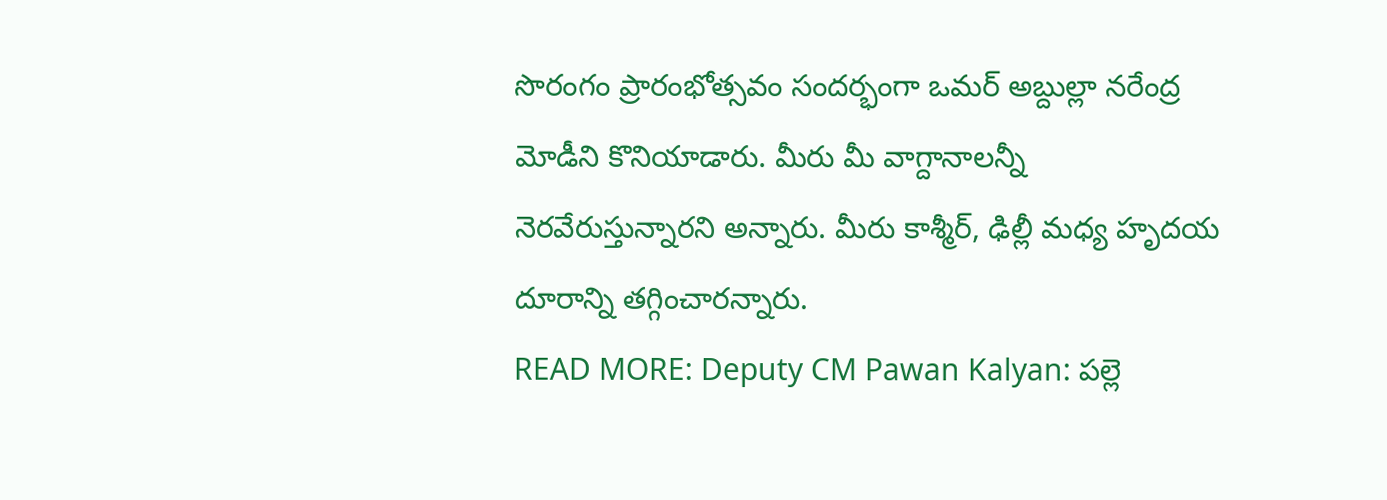సొరంగం ప్రారంభోత్సవం సందర్భంగా ఒమర్ అబ్దుల్లా నరేంద్ర మోడీని కొనియాడారు. మీరు మీ వాగ్దానాలన్నీ నెరవేరుస్తున్నారని అన్నారు. మీరు కాశ్మీర్, ఢిల్లీ మధ్య హృదయ దూరాన్ని తగ్గించారన్నారు.
READ MORE: Deputy CM Pawan Kalyan: పల్లె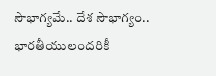సౌభాగ్యమే.. దేశ సౌభాగ్యం.. భారతీయులందరికీ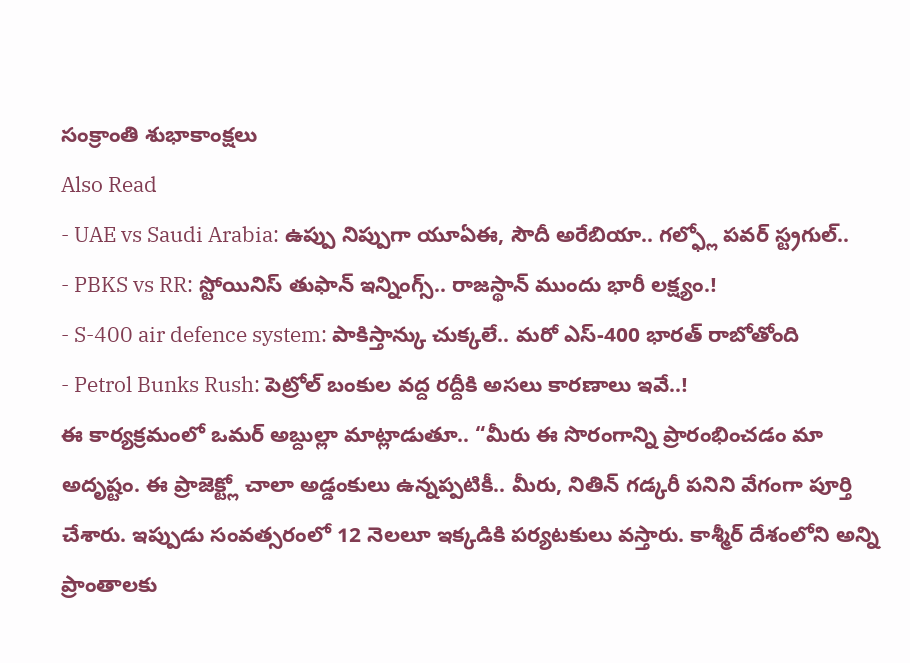సంక్రాంతి శుభాకాంక్షలు
Also Read
- UAE vs Saudi Arabia: ఉప్పు నిప్పుగా యూఏఈ, సౌదీ అరేబియా.. గల్ఫ్లో పవర్ స్ట్రగుల్..
- PBKS vs RR: స్టోయినిస్ తుఫాన్ ఇన్నింగ్స్.. రాజస్థాన్ ముందు భారీ లక్ష్యం.!
- S-400 air defence system: పాకిస్తాన్కు చుక్కలే.. మరో ఎస్-400 భారత్ రాబోతోంది
- Petrol Bunks Rush: పెట్రోల్ బంకుల వద్ద రద్దీకి అసలు కారణాలు ఇవే..!
ఈ కార్యక్రమంలో ఒమర్ అబ్దుల్లా మాట్లాడుతూ.. “మీరు ఈ సొరంగాన్ని ప్రారంభించడం మా అదృష్టం. ఈ ప్రాజెక్ట్లో చాలా అడ్డంకులు ఉన్నప్పటికీ.. మీరు, నితిన్ గడ్కరీ పనిని వేగంగా పూర్తి చేశారు. ఇప్పుడు సంవత్సరంలో 12 నెలలూ ఇక్కడికి పర్యటకులు వస్తారు. కాశ్మీర్ దేశంలోని అన్ని ప్రాంతాలకు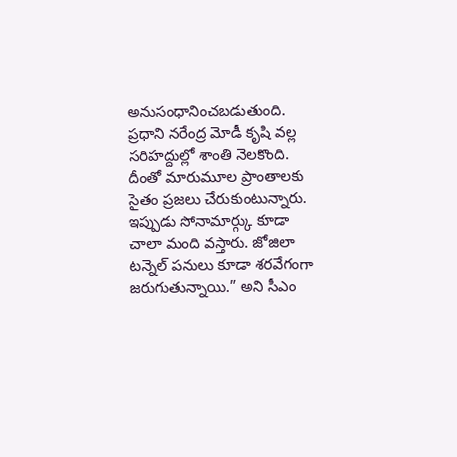అనుసంధానించబడుతుంది. ప్రధాని నరేంద్ర మోడీ కృషి వల్ల సరిహద్దుల్లో శాంతి నెలకొంది. దీంతో మారుమూల ప్రాంతాలకు సైతం ప్రజలు చేరుకుంటున్నారు. ఇప్పుడు సోనామార్గ్కు కూడా చాలా మంది వస్తారు. జోజిలా టన్నెల్ పనులు కూడా శరవేగంగా జరుగుతున్నాయి.” అని సీఎం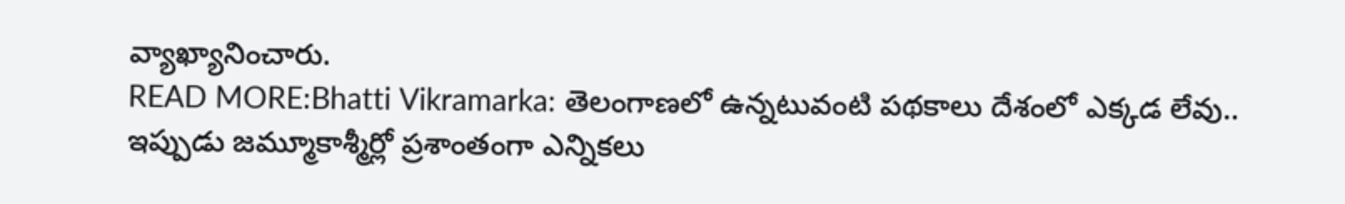వ్యాఖ్యానించారు.
READ MORE:Bhatti Vikramarka: తెలంగాణలో ఉన్నటువంటి పథకాలు దేశంలో ఎక్కడ లేవు..
ఇప్పుడు జమ్మూకాశ్మీర్లో ప్రశాంతంగా ఎన్నికలు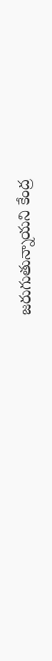జరుగుతున్నాయని కేంద్ర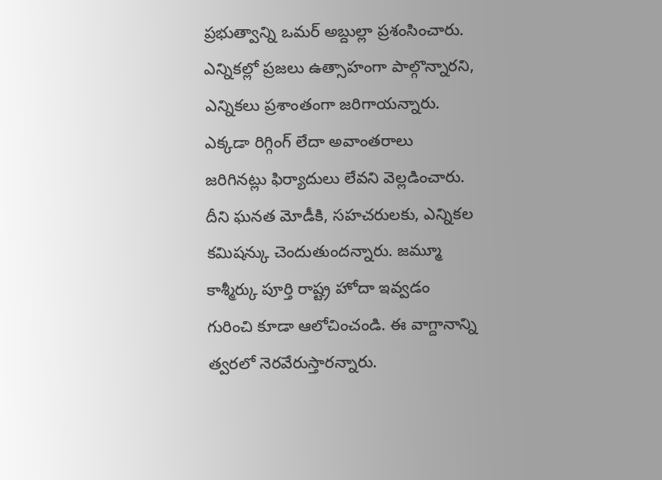ప్రభుత్వాన్ని ఒమర్ అబ్దుల్లా ప్రశంసించారు. ఎన్నికల్లో ప్రజలు ఉత్సాహంగా పాల్గొన్నారని, ఎన్నికలు ప్రశాంతంగా జరిగాయన్నారు. ఎక్కడా రిగ్గింగ్ లేదా అవాంతరాలు జరిగినట్లు ఫిర్యాదులు లేవని వెల్లడించారు. దీని ఘనత మోడీకి, సహచరులకు, ఎన్నికల కమిషన్కు చెందుతుందన్నారు. జమ్మూ కాశ్మీర్కు పూర్తి రాష్ట్ర హోదా ఇవ్వడం గురించి కూడా ఆలోచించండి. ఈ వాగ్దానాన్ని త్వరలో నెరవేరుస్తారన్నారు.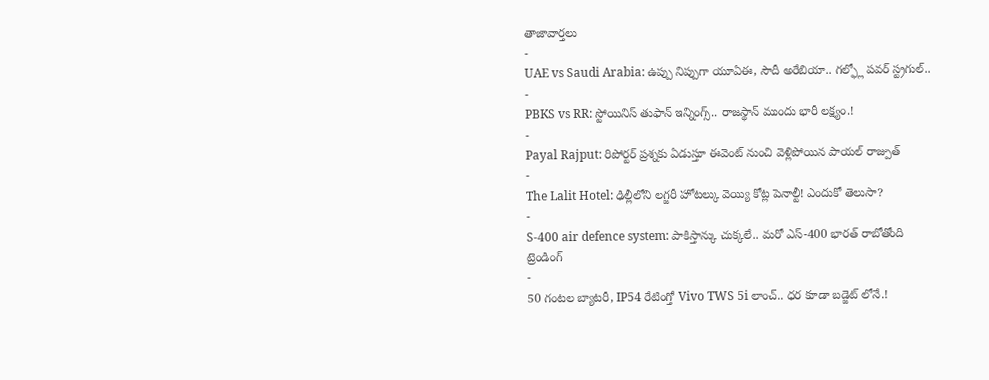తాజావార్తలు
-
UAE vs Saudi Arabia: ఉప్పు నిప్పుగా యూఏఈ, సౌదీ అరేబియా.. గల్ఫ్లో పవర్ స్ట్రగుల్..
-
PBKS vs RR: స్టోయినిస్ తుఫాన్ ఇన్నింగ్స్.. రాజస్థాన్ ముందు భారీ లక్ష్యం.!
-
Payal Rajput: రిపోర్టర్ ప్రశ్నకు ఏడుస్తూ ఈవెంట్ నుంచి వెళ్లిపోయిన పాయల్ రాజ్పుత్
-
The Lalit Hotel: ఢిల్లీలోని లగ్జరీ హోటల్కు వెయ్యి కోట్ల పెనాల్టీ! ఎందుకో తెలుసా?
-
S-400 air defence system: పాకిస్తాన్కు చుక్కలే.. మరో ఎస్-400 భారత్ రాబోతోంది
ట్రెండింగ్
-
50 గంటల బ్యాటరీ, IP54 రేటింగ్తో Vivo TWS 5i లాంచ్.. ధర కూడా బడ్జెట్ లోనే.!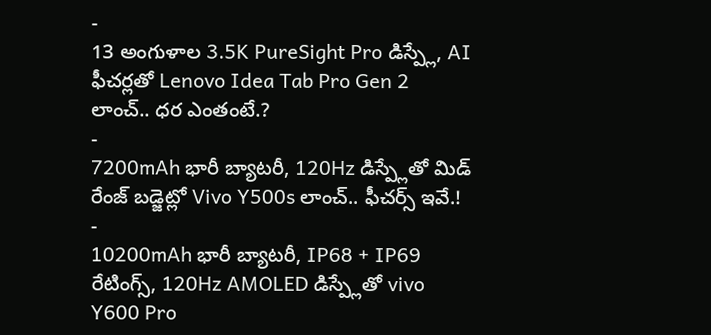-
13 అంగుళాల 3.5K PureSight Pro డిస్ప్లే, AI ఫీచర్లతో Lenovo Idea Tab Pro Gen 2 లాంచ్.. ధర ఎంతంటే.?
-
7200mAh భారీ బ్యాటరీ, 120Hz డిస్ప్లేతో మిడ్ రేంజ్ బడ్జెట్లో Vivo Y500s లాంచ్.. ఫీచర్స్ ఇవే.!
-
10200mAh భారీ బ్యాటరీ, IP68 + IP69 రేటింగ్స్, 120Hz AMOLED డిస్ప్లేతో vivo Y600 Pro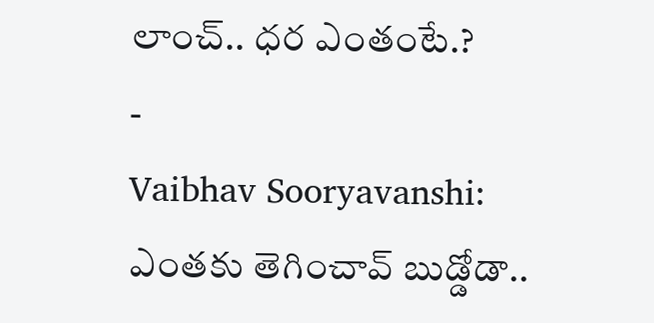లాంచ్.. ధర ఎంతంటే.?
-
Vaibhav Sooryavanshi: ఎంతకు తెగించావ్ బుడ్డోడా..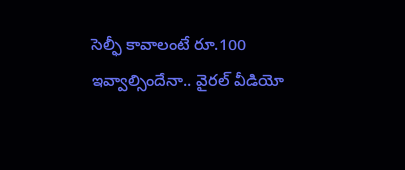సెల్ఫీ కావాలంటే రూ.100 ఇవ్వాల్సిందేనా.. వైరల్ వీడియో